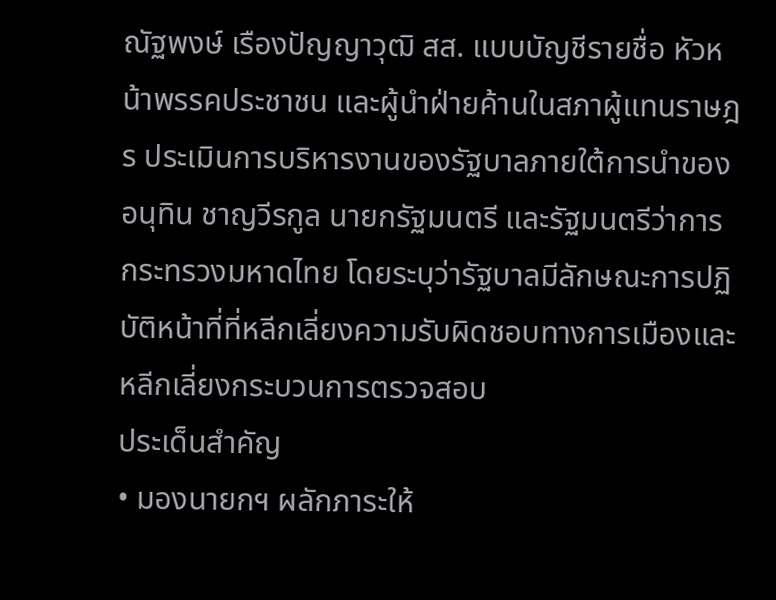ณัฐพงษ์ เรืองปัญญาวุฒิ สส. แบบบัญชีรายชื่อ หัวหน้าพรรคประชาชน และผู้นำฝ่ายค้านในสภาผู้แทนราษฎร ประเมินการบริหารงานของรัฐบาลภายใต้การนำของ อนุทิน ชาญวีรกูล นายกรัฐมนตรี และรัฐมนตรีว่าการกระทรวงมหาดไทย โดยระบุว่ารัฐบาลมีลักษณะการปฏิบัติหน้าที่ที่หลีกเลี่ยงความรับผิดชอบทางการเมืองและหลีกเลี่ยงกระบวนการตรวจสอบ
ประเด็นสำคัญ
• มองนายกฯ ผลักภาระให้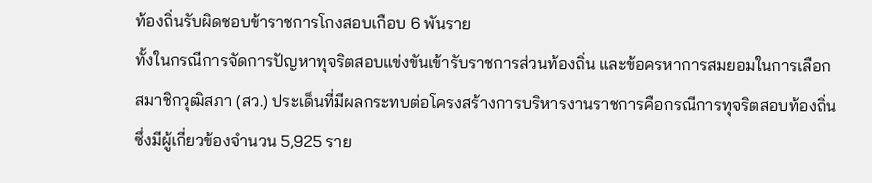ท้องถิ่นรับผิดชอบข้าราชการโกงสอบเกือบ 6 พันราย
ทั้งในกรณีการจัดการปัญหาทุจริตสอบแข่งขันเข้ารับราชการส่วนท้องถิ่น และข้อครหาการสมยอมในการเลือกสมาชิกวุฒิสภา (สว.) ประเด็นที่มีผลกระทบต่อโครงสร้างการบริหารงานราชการคือกรณีการทุจริตสอบท้องถิ่นซึ่งมีผู้เกี่ยวข้องจำนวน 5,925 ราย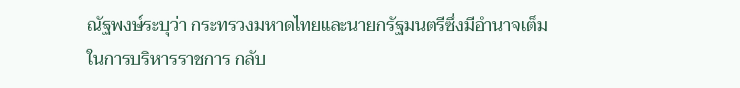ณัฐพงษ์ระบุว่า กระทรวงมหาดไทยและนายกรัฐมนตรีซึ่งมีอำนาจเต็มในการบริหารราชการ กลับ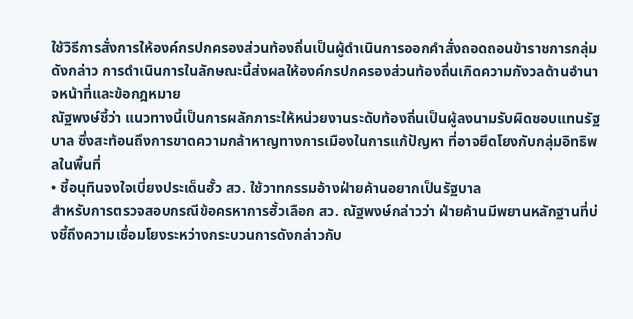ใช้วิธีการสั่งการให้องค์กรปกครองส่วนท้องถิ่นเป็นผู้ดำเนินการออกคำสั่งถอดถอนข้าราชการกลุ่มดังกล่าว การดำเนินการในลักษณะนี้ส่งผลให้องค์กรปกครองส่วนท้องถิ่นเกิดความกังวลด้านอำนาจหน้าที่และข้อกฎหมาย
ณัฐพงษ์ชี้ว่า แนวทางนี้เป็นการผลักภาระให้หน่วยงานระดับท้องถิ่นเป็นผู้ลงนามรับผิดชอบแทนรัฐบาล ซึ่งสะท้อนถึงการขาดความกล้าหาญทางการเมืองในการแก้ปัญหา ที่อาจยึดโยงกับกลุ่มอิทธิพลในพื้นที่
• ชี้อนุทินจงใจเบี่ยงประเด็นฮั้ว สว. ใช้วาทกรรมอ้างฝ่ายค้านอยากเป็นรัฐบาล
สำหรับการตรวจสอบกรณีข้อครหาการฮั้วเลือก สว. ณัฐพงษ์กล่าวว่า ฝ่ายค้านมีพยานหลักฐานที่บ่งชี้ถึงความเชื่อมโยงระหว่างกระบวนการดังกล่าวกับ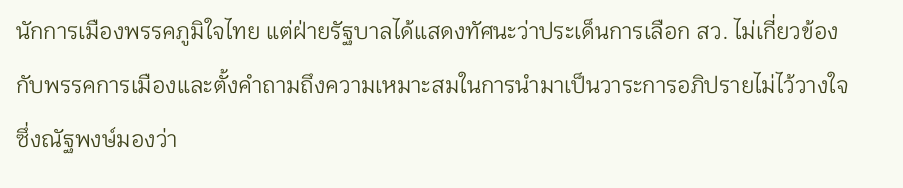นักการเมืองพรรคภูมิใจไทย แต่ฝ่ายรัฐบาลได้แสดงทัศนะว่าประเด็นการเลือก สว. ไม่เกี่ยวข้องกับพรรคการเมืองและตั้งคำถามถึงความเหมาะสมในการนำมาเป็นวาระการอภิปรายไม่ไว้วางใจ ซึ่งณัฐพงษ์มองว่า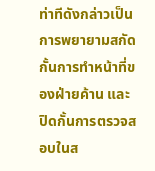ท่าทีดังกล่าวเป็นการพยายามสกัดกั้นการทำหน้าที่ของฝ่ายค้าน และปิดกั้นการตรวจสอบในส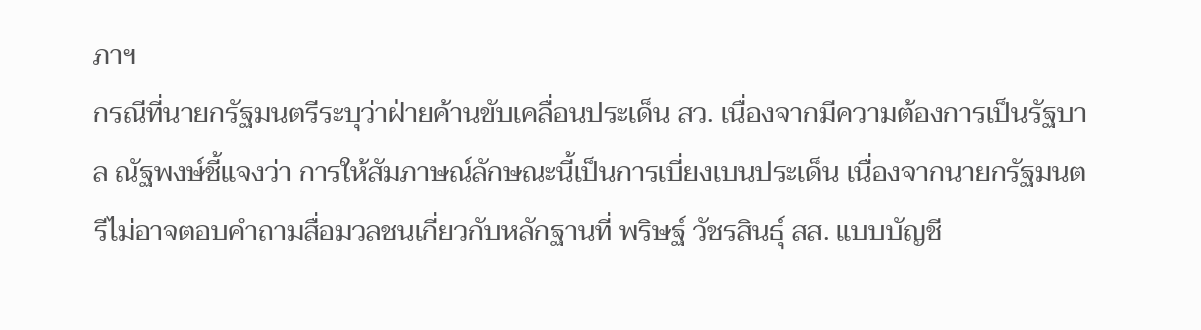ภาฯ
กรณีที่นายกรัฐมนตรีระบุว่าฝ่ายค้านขับเคลื่อนประเด็น สว. เนื่องจากมีความต้องการเป็นรัฐบาล ณัฐพงษ์ชี้แจงว่า การให้สัมภาษณ์ลักษณะนี้เป็นการเบี่ยงเบนประเด็น เนื่องจากนายกรัฐมนตรีไม่อาจตอบคำถามสื่อมวลชนเกี่ยวกับหลักฐานที่ พริษฐ์ วัชรสินธุ์ สส. แบบบัญชี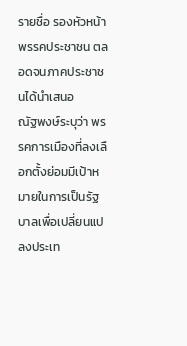รายชื่อ รองหัวหน้าพรรคประชาชน ตลอดจนภาคประชาชนได้นำเสนอ
ณัฐพงษ์ระบุว่า พรรคการเมืองที่ลงเลือกตั้งย่อมมีเป้าหมายในการเป็นรัฐบาลเพื่อเปลี่ยนแปลงประเท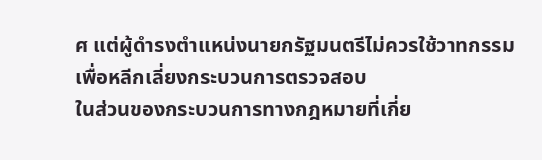ศ แต่ผู้ดำรงตำแหน่งนายกรัฐมนตรีไม่ควรใช้วาทกรรมเพื่อหลีกเลี่ยงกระบวนการตรวจสอบ
ในส่วนของกระบวนการทางกฎหมายที่เกี่ย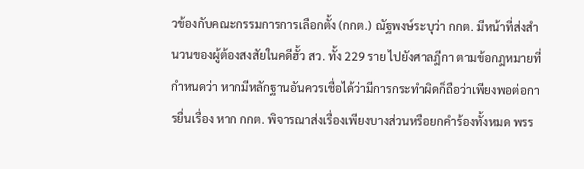วข้องกับคณะกรรมการการเลือกตั้ง (กกต.) ณัฐพงษ์ระบุว่า กกต. มีหน้าที่ส่งสำนวนของผู้ต้องสงสัยในคดีฮั้ว สว. ทั้ง 229 ราย ไปยังศาลฎีกา ตามข้อกฎหมายที่กำหนดว่า หากมีหลักฐานอันควรเชื่อได้ว่ามีการกระทำผิดก็ถือว่าเพียงพอต่อการยื่นเรื่อง หาก กกต. พิจารณาส่งเรื่องเพียงบางส่วนหรือยกคำร้องทั้งหมด พรร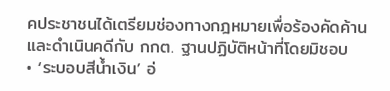คประชาชนได้เตรียมช่องทางกฎหมายเพื่อร้องคัดค้านและดำเนินคดีกับ กกต. ฐานปฏิบัติหน้าที่โดยมิชอบ
• ‘ระบอบสีน้ำเงิน’ อ่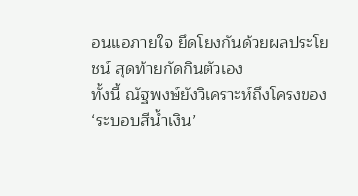อนแอภายใจ ยึดโยงกันด้วยผลประโยชน์ สุดท้ายกัดกินตัวเอง
ทั้งนี้ ณัฐพงษ์ยังวิเคราะห์ถึงโครงของ ‘ระบอบสีน้ำเงิน’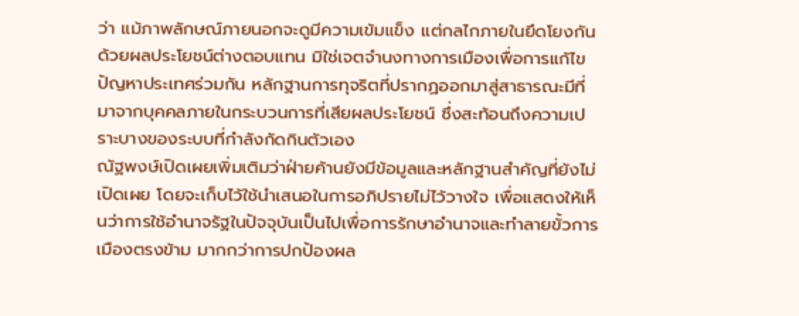ว่า แม้ภาพลักษณ์ภายนอกจะดูมีความเข้มแข็ง แต่กลไกภายในยึดโยงกันด้วยผลประโยชน์ต่างตอบแทน มิใช่เจตจำนงทางการเมืองเพื่อการแก้ไขปัญหาประเทศร่วมกัน หลักฐานการทุจริตที่ปรากฏออกมาสู่สาธารณะมีที่มาจากบุคคลภายในกระบวนการที่เสียผลประโยชน์ ซึ่งสะท้อนถึงความเปราะบางของระบบที่กำลังกัดกินตัวเอง
ณัฐพงษ์เปิดเผยเพิ่มเติมว่าฝ่ายค้านยังมีข้อมูลและหลักฐานสำคัญที่ยังไม่เปิดเผย โดยจะเก็บไว้ใช้นำเสนอในการอภิปรายไม่ไว้วางใจ เพื่อแสดงให้เห็นว่าการใช้อำนาจรัฐในปัจจุบันเป็นไปเพื่อการรักษาอำนาจและทำลายขั้วการเมืองตรงข้าม มากกว่าการปกป้องผล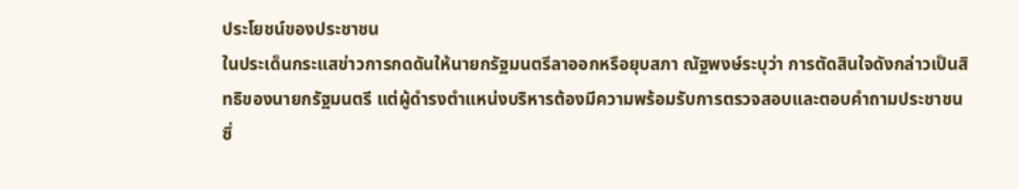ประโยชน์ของประชาชน
ในประเด็นกระแสข่าวการกดดันให้นายกรัฐมนตรีลาออกหรือยุบสภา ณัฐพงษ์ระบุว่า การตัดสินใจดังกล่าวเป็นสิทธิของนายกรัฐมนตรี แต่ผู้ดำรงตำแหน่งบริหารต้องมีความพร้อมรับการตรวจสอบและตอบคำถามประชาชน ซึ่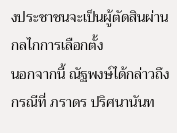งประชาชนจะเป็นผู้ตัดสินผ่านกลไกการเลือกตั้ง
นอกจากนี้ ณัฐพงษ์ได้กล่าวถึงกรณีที่ ภราดร ปริศนานันท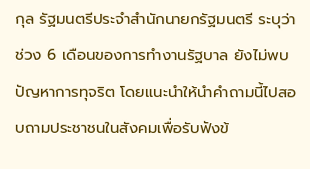กุล รัฐมนตรีประจำสำนักนายกรัฐมนตรี ระบุว่า ช่วง 6 เดือนของการทำงานรัฐบาล ยังไม่พบปัญหาการทุจริต โดยแนะนำให้นำคำถามนี้ไปสอบถามประชาชนในสังคมเพื่อรับฟังข้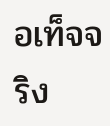อเท็จจริง